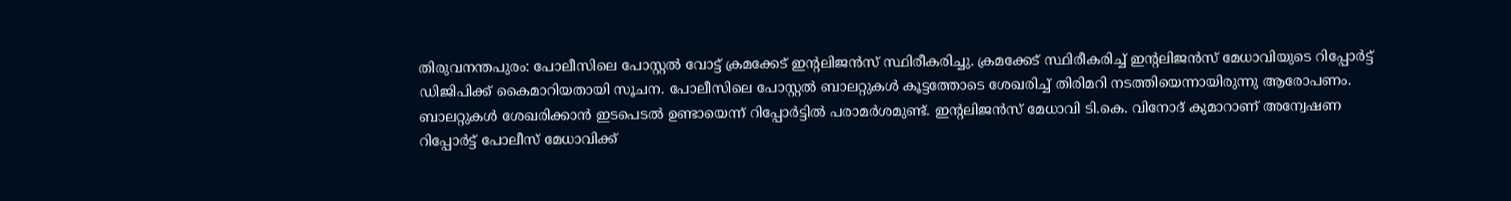തിരുവനന്തപുരം: പോലീസിലെ പോസ്റ്റൽ വോട്ട് ക്രമക്കേട് ഇന്റലിജൻസ് സ്ഥിരീകരിച്ചു. ക്രമക്കേട് സ്ഥിരീകരിച്ച് ഇന്റലിജൻസ് മേധാവിയുടെ റിപ്പോർട്ട് ഡിജിപിക്ക് കൈമാറിയതായി സൂചന. പോലീസിലെ പോസ്റ്റൽ ബാലറ്റുകൾ കൂട്ടത്തോടെ ശേഖരിച്ച് തിരിമറി നടത്തിയെന്നായിരുന്നു ആരോപണം. ബാലറ്റുകൾ ശേഖരിക്കാൻ ഇടപെടൽ ഉണ്ടായെന്ന് റിപ്പോർട്ടിൽ പരാമർശമുണ്ട്. ഇന്റലിജൻസ് മേധാവി ടി.കെ. വിനോദ് കുമാറാണ് അന്വേഷണ റിപ്പോർട്ട് പോലീസ് മേധാവിക്ക്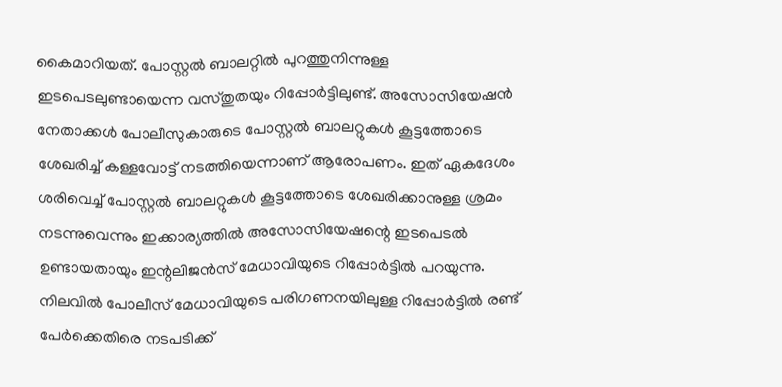കൈമാറിയത്. പോസ്റ്റൽ ബാലറ്റിൽ പുറത്തുനിന്നുള്ള ഇടപെടലുണ്ടായെന്ന വസ്തുതയും റിപ്പോർട്ടിലുണ്ട്. അസോസിയേഷൻ നേതാക്കൾ പോലീസുകാരുടെ പോസ്റ്റൽ ബാലറ്റുകൾ കൂട്ടത്തോടെ ശേഖരിച്ച് കള്ളവോട്ട് നടത്തിയെന്നാണ് ആരോപണം. ഇത് ഏകദേശം ശരിവെച്ച് പോസ്റ്റൽ ബാലറ്റുകൾ കൂട്ടത്തോടെ ശേഖരിക്കാനുള്ള ശ്രമം നടന്നുവെന്നും ഇക്കാര്യത്തിൽ അസോസിയേഷന്റെ ഇടപെടൽ ഉണ്ടായതായും ഇന്റലിജൻസ് മേധാവിയുടെ റിപ്പോർട്ടിൽ പറയുന്നു. നിലവിൽ പോലീസ് മേധാവിയുടെ പരിഗണനയിലുള്ള റിപ്പോർട്ടിൽ രണ്ട് പേർക്കെതിരെ നടപടിക്ക്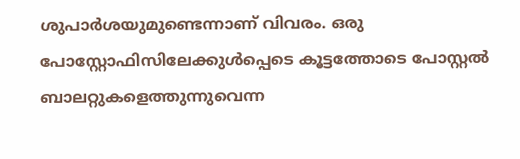ശുപാർശയുമുണ്ടെന്നാണ് വിവരം. ഒരു പോസ്റ്റോഫിസിലേക്കുൾപ്പെടെ കൂട്ടത്തോടെ പോസ്റ്റൽ ബാലറ്റുകളെത്തുന്നുവെന്ന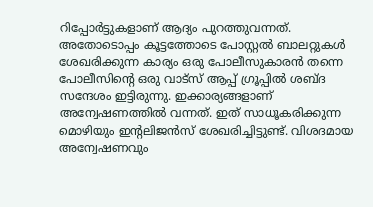റിപ്പോർട്ടുകളാണ് ആദ്യം പുറത്തുവന്നത്. അതോടൊപ്പം കൂട്ടത്തോടെ പോസ്റ്റൽ ബാലറ്റുകൾ ശേഖരിക്കുന്ന കാര്യം ഒരു പോലീസുകാരൻ തന്നെ പോലീസിന്റെ ഒരു വാട്സ് ആപ്പ് ഗ്രൂപ്പിൽ ശബ്ദ സന്ദേശം ഇട്ടിരുന്നു. ഇക്കാര്യങ്ങളാണ് അന്വേഷണത്തിൽ വന്നത്. ഇത് സാധൂകരിക്കുന്ന മൊഴിയും ഇന്റലിജൻസ് ശേഖരിച്ചിട്ടുണ്ട്. വിശദമായ അന്വേഷണവും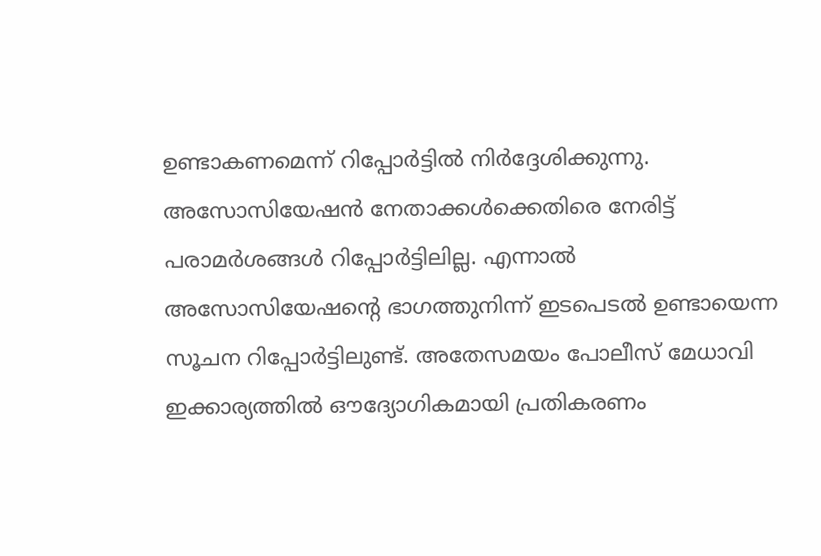ഉണ്ടാകണമെന്ന് റിപ്പോർട്ടിൽ നിർദ്ദേശിക്കുന്നു. അസോസിയേഷൻ നേതാക്കൾക്കെതിരെ നേരിട്ട് പരാമർശങ്ങൾ റിപ്പോർട്ടിലില്ല. എന്നാൽ അസോസിയേഷന്റെ ഭാഗത്തുനിന്ന് ഇടപെടൽ ഉണ്ടായെന്ന സൂചന റിപ്പോർട്ടിലുണ്ട്. അതേസമയം പോലീസ് മേധാവി ഇക്കാര്യത്തിൽ ഔദ്യോഗികമായി പ്രതികരണം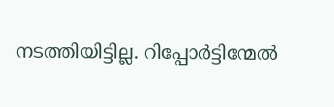നടത്തിയിട്ടില്ല. റിപ്പോർട്ടിന്മേൽ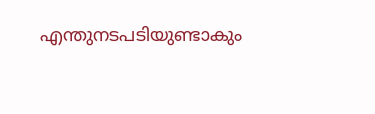എന്തുനടപടിയുണ്ടാകും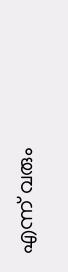എന്ന് വരും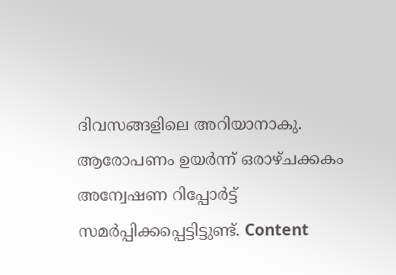ദിവസങ്ങളിലെ അറിയാനാകു. ആരോപണം ഉയർന്ന് ഒരാഴ്ചക്കകം അന്വേഷണ റിപ്പോർട്ട് സമർപ്പിക്കപ്പെട്ടിട്ടുണ്ട്. Content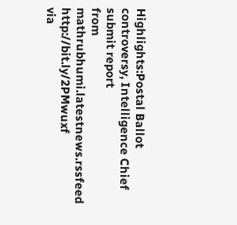Highlights:Postal Ballot controversy, Intelligence Chief submit report
from mathrubhumi.latestnews.rssfeed http://bit.ly/2PMwuxf
via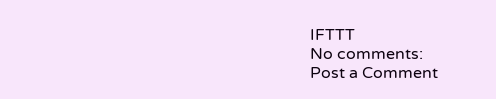IFTTT
No comments:
Post a Comment